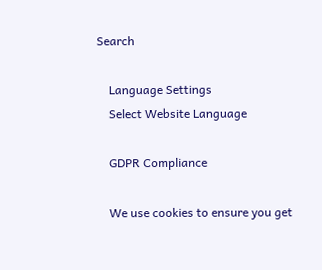Search

    Language Settings
    Select Website Language

    GDPR Compliance

    We use cookies to ensure you get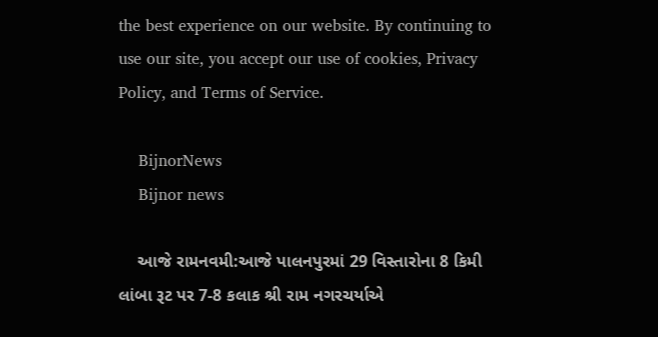the best experience on our website. By continuing to use our site, you accept our use of cookies, Privacy Policy, and Terms of Service.

    BijnorNews
    Bijnor news

    આજે રામનવમી:આજે પાલનપુરમાં 29 વિસ્તારોના 8 કિમી લાંબા રૂટ પર 7-8 કલાક શ્રી રામ નગરચર્યાએ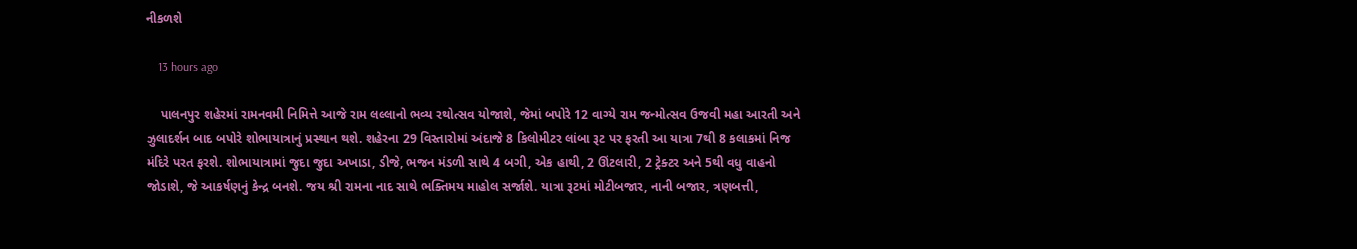નીકળશે

    13 hours ago

    પાલનપુર શહેરમાં રામનવમી નિમિત્તે આજે રામ લલ્લાનો ભવ્ય રથોત્સવ યોજાશે, જેમાં બપોરે 12 વાગ્યે રામ જન્મોત્સવ ઉજવી મહા આરતી અને ઝુલાદર્શન બાદ બપોરે શોભાયાત્રાનું પ્રસ્થાન થશે. શહેરના 29 વિસ્તારોમાં અંદાજે 8 કિલોમીટર લાંબા રૂટ પર ફરતી આ યાત્રા 7થી 8 કલાકમાં નિજ મંદિરે પરત ફરશે. શોભાયાત્રામાં જુદા જુદા અખાડા, ડીજે, ભજન મંડળી સાથે 4 બગી, એક હાથી, 2 ઊંટલારી, 2 ટ્રેક્ટર અને 5થી વધુ વાહનો જોડાશે, જે આકર્ષણનું કેન્દ્ર બનશે. જય શ્રી રામના નાદ સાથે ભક્તિમય માહોલ સર્જાશે. યાત્રા રૂટમાં મોટીબજાર, નાની બજાર, ત્રણબત્તી,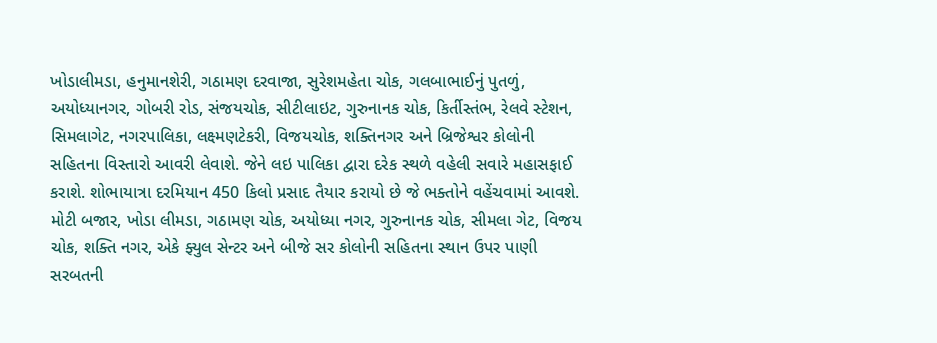ખોડાલીમડા, હનુમાનશેરી, ગઠામણ દરવાજા, સુરેશમહેતા ચોક, ગલબાભાઈનું પુતળું, અયોધ્યાનગર, ગોબરી રોડ, સંજયચોક, સીટીલાઇટ, ગુરુનાનક ચોક, કિર્તીસ્તંભ, રેલવે સ્ટેશન, સિમલાગેટ, નગરપાલિકા, લક્ષ્મણટેકરી, વિજયચોક, શક્તિનગર અને બ્રિજેશ્વર કોલોની સહિતના વિસ્તારો આવરી લેવાશે. જેને લઇ પાલિકા દ્વારા દરેક સ્થળે વહેલી સવારે મહાસફાઈ કરાશે. શોભાયાત્રા દરમિયાન 450 કિલો પ્રસાદ તૈયાર કરાયો છે જે ભક્તોને વહેંચવામાં આવશે. મોટી બજાર, ખોડા લીમડા, ગઠામણ ચોક, અયોધ્યા નગર, ગુરુનાનક ચોક, સીમલા ગેટ, વિજય ચોક, શક્તિ નગર, એકે ફ્યુલ સેન્ટર અને બીજે સર કોલોની સહિતના સ્થાન ઉપર પાણી સરબતની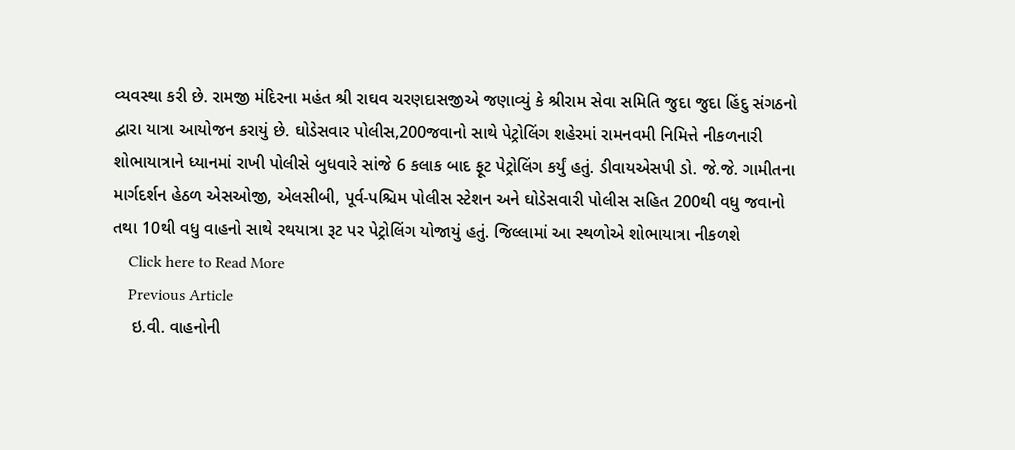વ્યવસ્થા કરી છે. રામજી મંદિરના મહંત શ્રી રાઘવ ચરણદાસજીએ જણાવ્યું કે શ્રીરામ સેવા સમિતિ જુદા જુદા હિંદુ સંગઠનો દ્વારા યાત્રા આયોજન કરાયું છે. ઘોડેસવાર પોલીસ,200જવાનો સાથે પેટ્રોલિંગ શહેરમાં રામનવમી નિમિત્તે નીકળનારી શોભાયાત્રાને ધ્યાનમાં રાખી પોલીસે બુધવારે સાંજે 6 કલાક બાદ ફૂટ પેટ્રોલિંગ કર્યું હતું. ડીવાયએસપી ડો. જે.જે. ગામીતના માર્ગદર્શન હેઠળ એસઓજી, એલસીબી, પૂર્વ-પશ્ચિમ પોલીસ સ્ટેશન અને ઘોડેસવારી પોલીસ સહિત 200થી વધુ જવાનો તથા 10થી વધુ વાહનો સાથે રથયાત્રા રૂટ પર પેટ્રોલિંગ યોજાયું હતું. જિલ્લામાં આ સ્થળોએ શોભાયાત્રા નીકળશે
    Click here to Read More
    Previous Article
    ઇ.વી. વાહનોની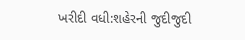ખરીદી વધી:શહેરની જુદીજુદી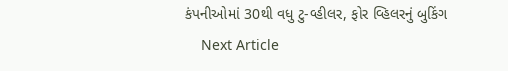કંપનીઓમાં 30થી વધુ ટુ-વ્હીલર, ફોર વ્હિલરનું બુકિંગ
    Next Article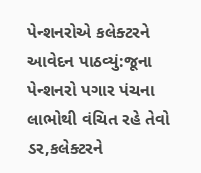પેન્શનરોએ કલેક્ટરને આવેદન પાઠવ્યું:જૂના પેન્શનરો પગાર પંચના લાભોથી વંચિત રહે તેવો ડર,કલેક્ટરને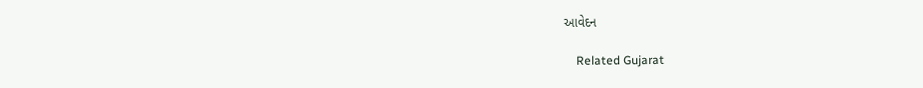આવેદન

    Related Gujarat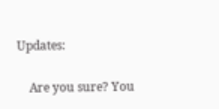Updates:

    Are you sure? You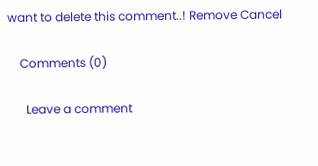want to delete this comment..! Remove Cancel

    Comments (0)

      Leave a comment